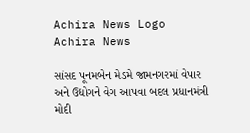Achira News Logo
Achira News

સાંસદ પૂનમબેન મેડમે જામનગરમાં વેપાર અને ઉદ્યોગને વેગ આપવા બદલ પ્રધાનમંત્રી મોદી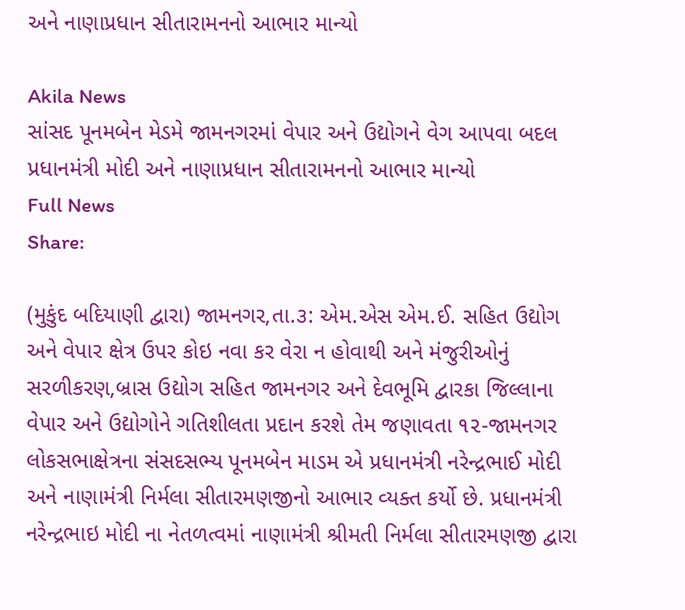અને નાણાપ્રધાન સીતારામનનો આભાર માન્યો

Akila News
સાંસદ પૂનમબેન મેડમે જામનગરમાં વેપાર અને ઉદ્યોગને વેગ આપવા બદલ પ્રધાનમંત્રી મોદી અને નાણાપ્રધાન સીતારામનનો આભાર માન્યો
Full News
Share:

(મુકુંદ બદિયાણી દ્વારા) જામનગર,તા.૩: એમ.એસ એમ.ઈ. સહિત ઉદ્યોગ અને વેપાર ક્ષેત્ર ઉપર કોઇ નવા કર વેરા ન હોવાથી અને મંજુરીઓનું સરળીકરણ,બ્રાસ ઉદ્યોગ સહિત જામનગર અને દેવભૂમિ દ્વારકા જિલ્લાના વેપાર અને ઉદ્યોગોને ગતિશીલતા પ્રદાન કરશે તેમ જણાવતા ૧૨-જામનગર લોકસભાક્ષેત્રના સંસદસભ્‍ય પૂનમબેન માડમ એ પ્રધાનમંત્રી નરેન્‍દ્રભાઈ મોદી અને નાણામંત્રી નિર્મલા સીતારમણજીનો આભાર વ્‍યક્‍ત કર્યો છે. પ્રધાનમંત્રી નરેન્‍દ્રભાઇ મોદી ના નેતળત્‍વમાં નાણામંત્રી શ્રીમતી નિર્મલા સીતારમણજી દ્વારા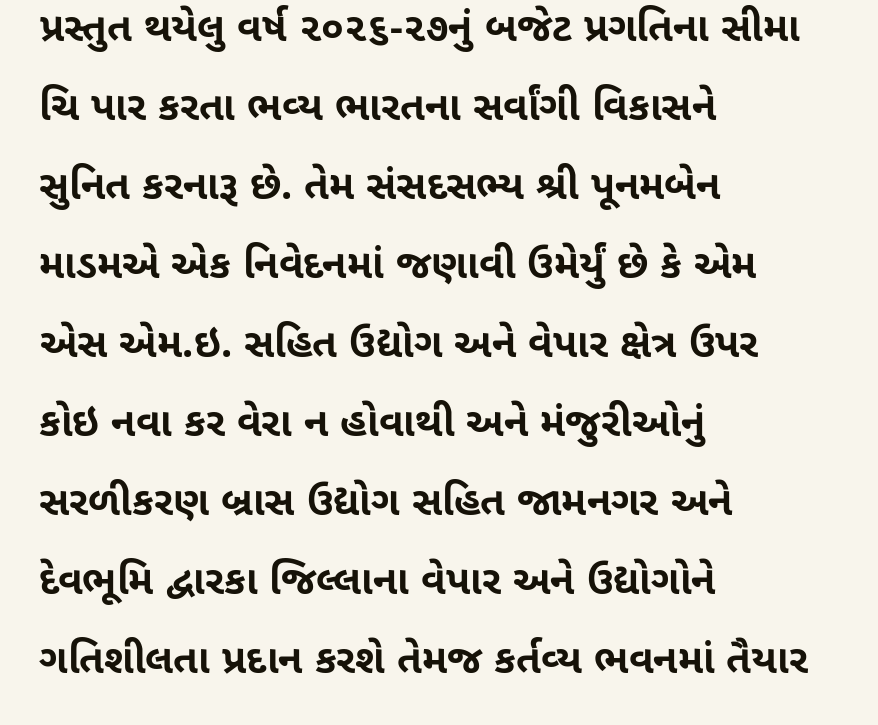પ્રસ્‍તુત થયેલુ વર્ષ ૨૦૨૬-૨૭નું બજેટ પ્રગતિના સીમા ચિ પાર કરતા ભવ્‍ય ભારતના સર્વાંગી વિકાસને સુનિત કરનારૂ છે. તેમ સંસદસભ્‍ય શ્રી પૂનમબેન માડમએ એક નિવેદનમાં જણાવી ઉમેર્યું છે કે એમ એસ એમ.ઇ. સહિત ઉદ્યોગ અને વેપાર ક્ષેત્ર ઉપર કોઇ નવા કર વેરા ન હોવાથી અને મંજુરીઓનું સરળીકરણ બ્રાસ ઉદ્યોગ સહિત જામનગર અને દેવભૂમિ દ્વારકા જિલ્લાના વેપાર અને ઉદ્યોગોને ગતિશીલતા પ્રદાન કરશે તેમજ કર્તવ્‍ય ભવનમાં તૈયાર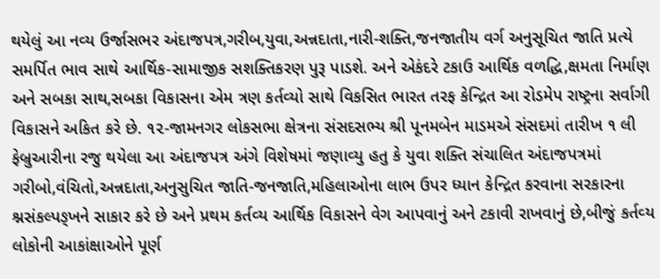થયેલું આ નવ્‍ય ઉર્જાસભર અંદાજપત્ર,ગરીબ,યુવા,અન્નદાતા,નારી-શક્‍તિ,જનજાતીય વર્ગ અનુસૂચિત જાતિ પ્રત્‍યે સમર્પિત ભાવ સાથે આર્થિક-સામાજીક સશક્‍તિકરણ પુરૂ પાડશે. અને એકંદરે ટકાઉ આર્થિક વળદ્ધિ,ક્ષમતા નિર્માણ અને સબકા સાથ,સબકા વિકાસના એમ ત્રણ કર્તવ્‍યો સાથે વિકસિત ભારત તરફ કેન્‍દ્રિત આ રોડમેપ રાષ્‍ટ્રના સર્વાગી વિકાસને અકિત કરે છે. ૧૨-જામનગર લોકસભા ક્ષેત્રના સંસદસભ્‍ય શ્રી પૂનમબેન માડમએ સંસદમાં તારીખ ૧ લી ફેબ્રુઆરીના રજુ થયેલા આ અંદાજપત્ર અંગે વિશેષમાં જણાવ્‍યુ હતુ કે યુવા શક્‍તિ સંચાલિત અંદાજપત્રમાં ગરીબો,વંચિતો,અન્નદાતા,અનુસુચિત જાતિ-જનજાતિ,મહિલાઓના લાભ ઉપર ધ્‍યાન કેન્‍દ્રિત કરવાના સરકારના શ્નસંકલ્‍પઙ્ખને સાકાર કરે છે અને પ્રથમ કર્તવ્‍ય આર્થિક વિકાસને વેગ આપવાનું અને ટકાવી રાખવાનું છે,બીજું કર્તવ્‍ય લોકોની આકાંક્ષાઓને પૂર્ણ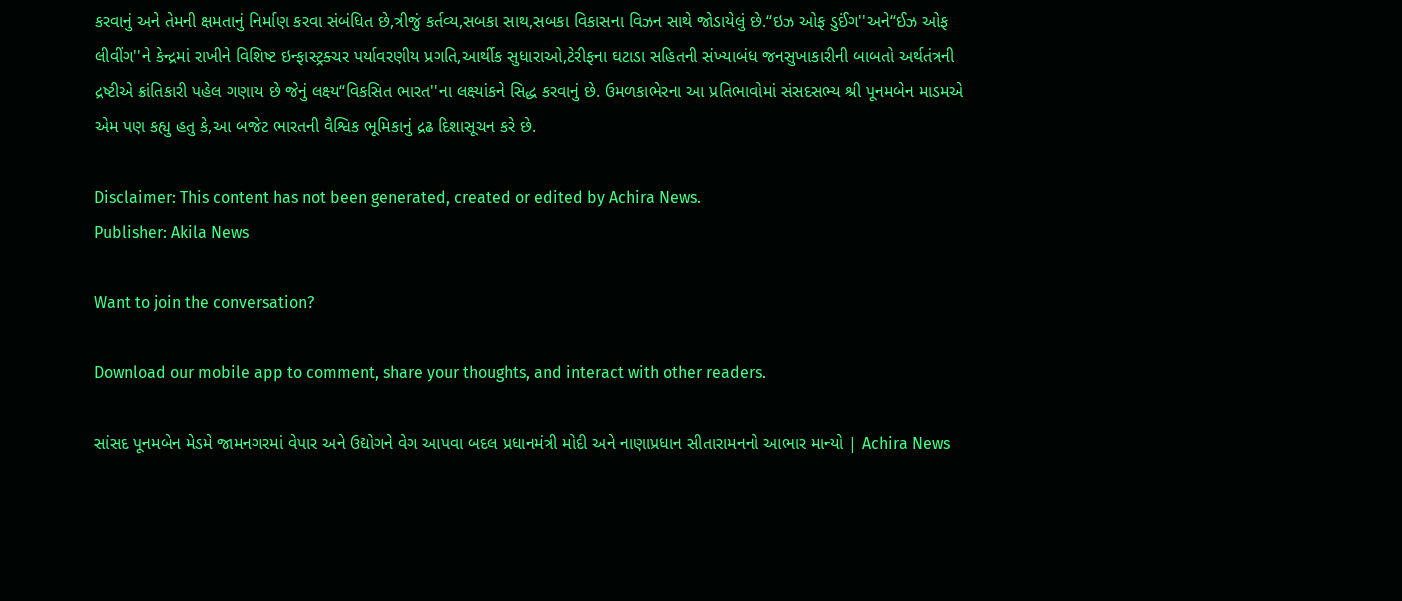કરવાનું અને તેમની ક્ષમતાનું નિર્માણ કરવા સંબંધિત છે,ત્રીજું કર્તવ્‍ય,સબકા સાથ,સબકા વિકાસના વિઝન સાથે જોડાયેલું છે.‘‘ઇઝ ઓફ ડુઈંગ''અને‘‘ઈઝ ઓફ લીવીંગ''ને કેન્‍દ્રમાં રાખીને વિશિષ્ટ ઇન્‍ફાસ્‍ટ્રક્‍ચર પર્યાવરણીય પ્રગતિ,આર્થીક સુધારાઓ,ટેરીફના ઘટાડા સહિતની સંખ્‍યાબંધ જનસુખાકારીની બાબતો અર્થતંત્રની દ્રષ્ટીએ ક્રાંતિકારી પહેલ ગણાય છે જેનું લક્ષ્ય‘‘વિકસિત ભારત''ના લક્ષ્યાંકને સિદ્ધ કરવાનું છે. ઉમળકાભેરના આ પ્રતિભાવોમાં સંસદસભ્‍ય શ્રી પૂનમબેન માડમએ એમ પણ કહ્યુ હતુ કે,આ બજેટ ભારતની વૈશ્વિક ભૂમિકાનું દ્રઢ દિશાસૂચન કરે છે.

Disclaimer: This content has not been generated, created or edited by Achira News.
Publisher: Akila News

Want to join the conversation?

Download our mobile app to comment, share your thoughts, and interact with other readers.

સાંસદ પૂનમબેન મેડમે જામનગરમાં વેપાર અને ઉદ્યોગને વેગ આપવા બદલ પ્રધાનમંત્રી મોદી અને નાણાપ્રધાન સીતારામનનો આભાર માન્યો | Achira News